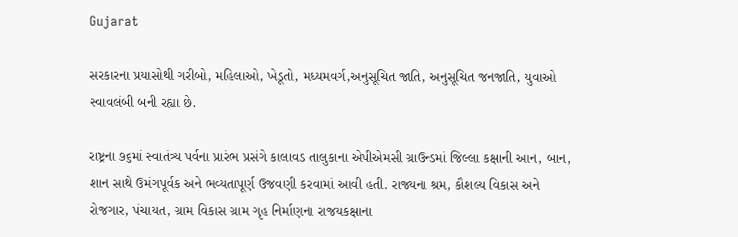Gujarat

સરકારના પ્રયાસોથી ગરીબો, મહિલાઓ, ખેડૂતો, મધ્યમવર્ગ,અનુસૂચિત જાતિ, અનુસૂચિત જનજાતિ, યુવાઓ સ્વાવલંબી બની રહ્યા છે.

રાષ્ટ્રના ૭૬માં સ્વાતંત્ર્ય પર્વના પ્રારંભ પ્રસંગે કાલાવડ તાલુકાના એપીએમસી ગ્રાઉન્ડમાં જિલ્લા કક્ષાની આન, બાન, શાન સાથે ઉમંગપૂર્વક અને ભવ્યતાપૂર્ણ ઉજવણી કરવામાં આવી હતી. રાજ્યના શ્રમ, કૌશલ્ય વિકાસ અને રોજગાર, પંચાયત, ગ્રામ વિકાસ ગ્રામ ગૃહ નિર્માણના રાજયકક્ષાના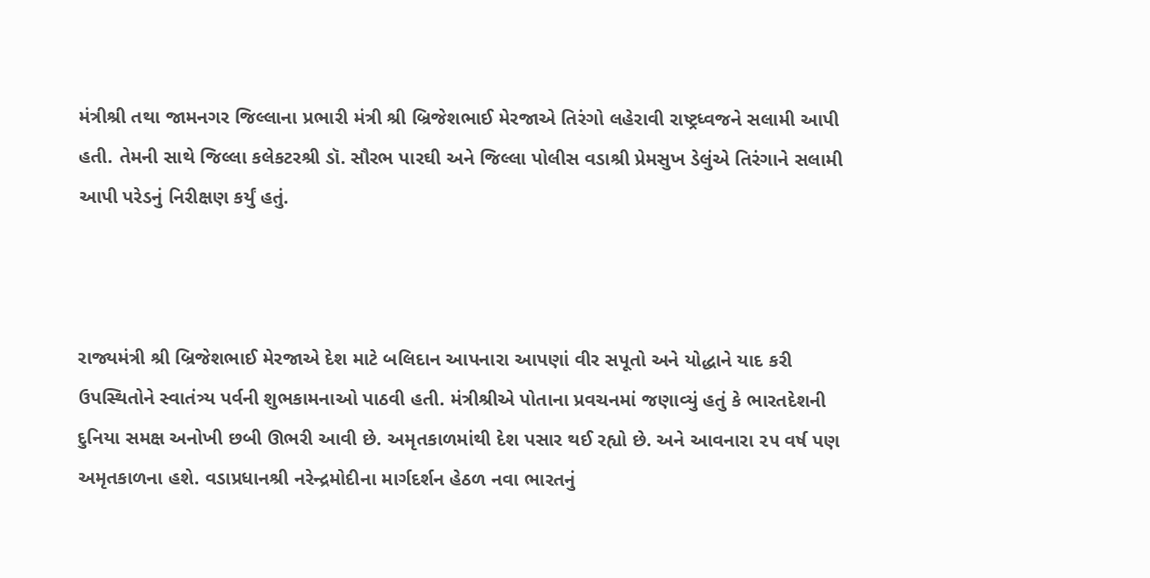મંત્રીશ્રી તથા જામનગર જિલ્લાના પ્રભારી મંત્રી શ્રી બ્રિજેશભાઈ મેરજાએ તિરંગો લહેરાવી રાષ્ટ્રધ્‍વજને સલામી આપી હતી. તેમની સાથે જિલ્લા કલેકટરશ્રી ડૉ. સૌરભ પારઘી અને જિલ્‍લા પોલીસ વડાશ્રી પ્રેમસુખ ડેલુંએ તિરંગાને સલામી આપી પરેડનું નિરીક્ષણ કર્યું હતું.



રાજ્યમંત્રી શ્રી બ્રિજેશભાઈ મેરજાએ દેશ માટે બલિદાન આપનારા આપણાં વીર સપૂતો અને યોદ્ધાને યાદ કરી ઉપસ્થિતોને સ્વાતંત્ર્ય પર્વની શુભકામનાઓ પાઠવી હતી. મંત્રીશ્રીએ પોતાના પ્રવચનમાં જણાવ્યું હતું કે ભારતદેશની દુનિયા સમક્ષ અનોખી છબી ઊભરી આવી છે. અમૃતકાળમાંથી દેશ પસાર થઈ રહ્યો છે. અને આવનારા ૨૫ વર્ષ પણ અમૃતકાળના હશે. વડાપ્રધાનશ્રી નરેન્દ્રમોદીના માર્ગદર્શન હેઠળ નવા ભારતનું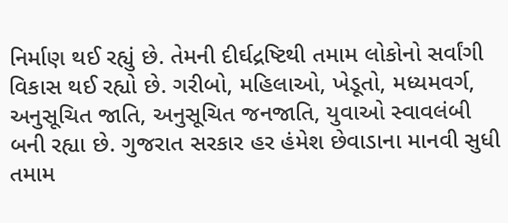નિર્માણ થઈ રહ્યું છે. તેમની દીર્ઘદ્રષ્ટિથી તમામ લોકોનો સર્વાંગી વિકાસ થઈ રહ્યો છે. ગરીબો, મહિલાઓ, ખેડૂતો, મધ્યમવર્ગ, અનુસૂચિત જાતિ, અનુસૂચિત જનજાતિ, યુવાઓ સ્વાવલંબી બની રહ્યા છે. ગુજરાત સરકાર હર હંમેશ છેવાડાના માનવી સુધી તમામ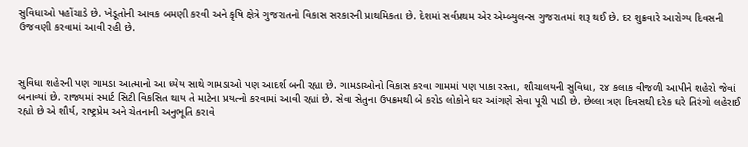સુવિધાઓ પહોંચાડે છે. ખેડૂતોની આવક બમણી કરવી અને કૃષિ ક્ષેત્રે ગુજરાતનો વિકાસ સરકારની પ્રાથમિકતા છે. દેશમાં સર્વપ્રથમ એર એમ્બ્યુલન્સ ગુજરાતમાં શરૂ થઈ છે. દર શુક્રવારે આરોગ્ય દિવસની ઉજવણી કરવામાં આવી રહી છે.



સુવિધા શહેરની પણ ગામડા આત્માનો આ ધ્યેય સાથે ગામડાઓ પણ આદર્શ બની રહ્યા છે. ગામડાઓનો વિકાસ કરવા ગામમાં પણ પાકા રસ્તા, શૌચાલયની સુવિધા, ૨૪ કલાક વીજળી આપીને શહેરો જેવાં બનાવ્યાં છે. રાજ્યમાં સ્માર્ટ સિટી વિકસિત થાય તે માટેના પ્રયત્નો કરવામાં આવી રહ્યાં છે. સેવા સેતુના ઉપક્રમથી બે કરોડ લોકોને ઘર આંગણે સેવા પૂરી પાડી છે. છેલ્લા ત્રણ દિવસથી દરેક ઘરે તિરંગો લહેરાઈ રહ્યો છે એ શૌર્ય, રાષ્ટ્રપ્રેમ અને ચેતનાની અનુભૂતિ કરાવે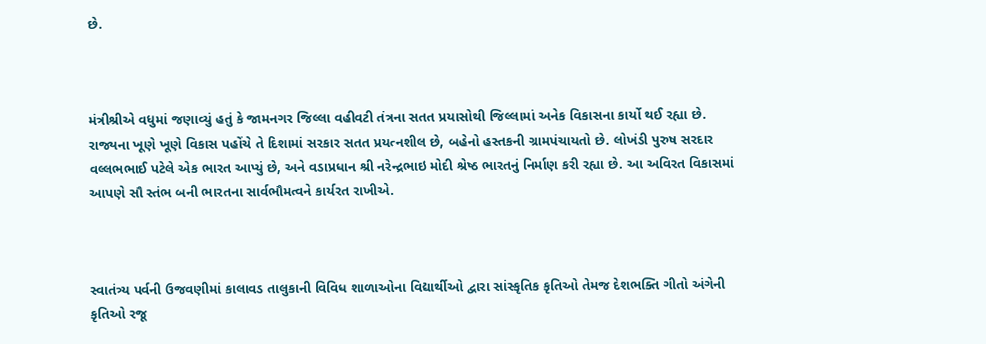છે.



મંત્રીશ્રીએ વધુમાં જણાવ્યું હતું કે જામનગર જિલ્લા વહીવટી તંત્રના સતત પ્રયાસોથી જિલ્લામાં અનેક વિકાસના કાર્યો થઈ રહ્યા છે. રાજ્યના ખૂણે ખૂણે વિકાસ પહોંચે તે દિશામાં સરકાર સતત પ્રયત્નશીલ છે, બહેનો હસ્તકની ગ્રામપંચાયતો છે. લોખંડી પુરુષ સરદાર વલ્લભભાઈ પટેલે એક ભારત આપ્યું છે, અને વડાપ્રધાન શ્રી નરેન્દ્રભાઇ મોદી શ્રેષ્ઠ ભારતનું નિર્માણ કરી રહ્યા છે. આ અવિરત વિકાસમાં આપણે સૌ સ્તંભ બની ભારતના સાર્વભૌમત્વને કાર્યરત રાખીએ.



સ્વાતંત્ર્ય પર્વની ઉજવણીમાં કાલાવડ તાલુકાની વિવિધ શાળાઓના વિદ્યાર્થીઓ દ્વારા સાંસ્કૃતિક કૃતિઓ તેમજ દેશભક્તિ ગીતો અંગેની કૃતિઓ રજૂ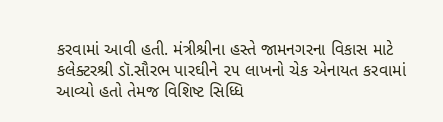કરવામાં આવી હતી. મંત્રીશ્રીના હસ્તે જામનગરના વિકાસ માટે કલેક્ટરશ્રી ડૉ.સૌરભ પારઘીને ૨૫ લાખનો ચેક એનાયત કરવામાં આવ્યો હતો તેમજ વિશિષ્ટ સિધ્ધિ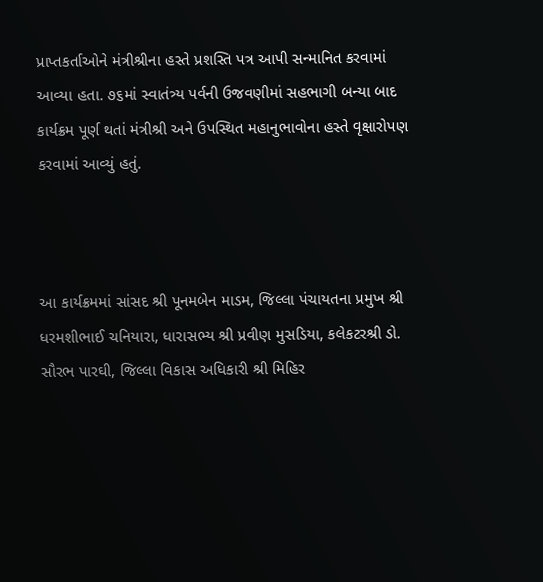પ્રાપ્તકર્તાઓને મંત્રીશ્રીના હસ્તે પ્રશસ્તિ પત્ર આપી સન્માનિત કરવામાં આવ્યા હતા. ૭૬માં સ્વાતંત્ર્ય પર્વની ઉજવણીમાં સહભાગી બન્યા બાદ કાર્યક્રમ પૂર્ણ થતાં મંત્રીશ્રી અને ઉપસ્થિત મહાનુભાવોના હસ્તે વૃક્ષારોપણ કરવામાં આવ્યું હતું.



આ કાર્યક્રમમાં સાંસદ શ્રી પૂનમબેન માડમ, જિલ્લા પંચાયતના પ્રમુખ શ્રી ધરમશીભાઈ ચનિયારા, ધારાસભ્ય શ્રી પ્રવીણ મુસડિયા, કલેકટરશ્રી ડો. સૌરભ પારઘી, જિલ્લા વિકાસ અધિકારી શ્રી મિહિર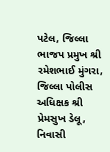પટેલ, જિલ્લા ભાજપ પ્રમુખ શ્રી રમેશભાઈ મુંગરા, જિલ્લા પોલીસ અધિક્ષક શ્રી પ્રેમસુખ ડેલૂ, નિવાસી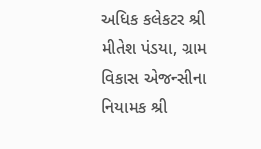અધિક કલેકટર શ્રી મીતેશ પંડયા, ગ્રામ વિકાસ એજન્સીના નિયામક શ્રી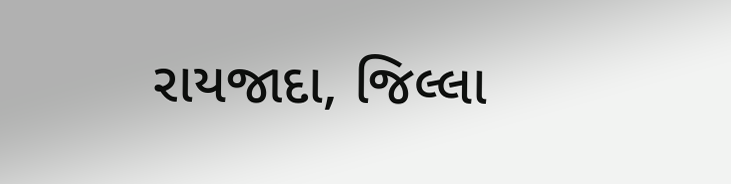રાયજાદા, જિલ્લા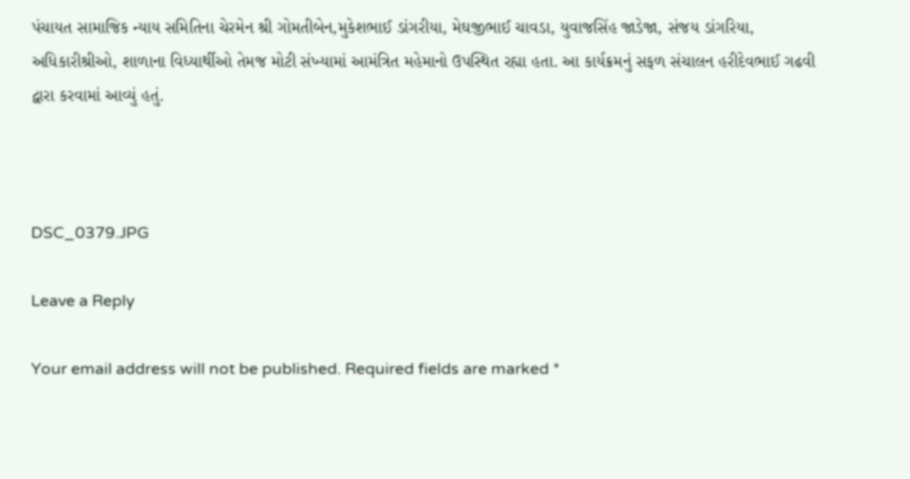પંચાયત સામાજિક ન્યાય સમિતિના ચેરમેન શ્રી ગોમતીબેન,મુકેશભાઈ ડાંગરીયા, મેઘજીભાઈ ચાવડા, યુવાજસિંહ જાડેજા, સંજય ડાંગરિયા, અધિકારીશ્રીઓ, શાળાના વિધ્યાર્થીઓ તેમજ મોટી સંખ્યામાં આમંત્રિત મહેમાનો ઉપસ્થિત રહ્યા હતા. આ કાર્યક્રમનું સફળ સંચાલન હરીદેવભાઈ ગઢવી દ્વારા કરવામાં આવ્યું હતું.



DSC_0379.JPG

Leave a Reply

Your email address will not be published. Required fields are marked *